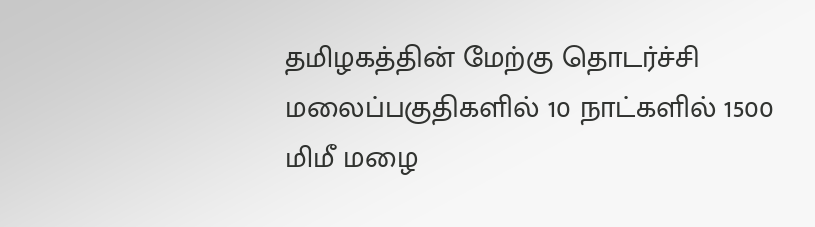தமிழகத்தின் மேற்கு தொடர்ச்சி மலைப்பகுதிகளில் 10 நாட்களில் 1500 மிமீ மழை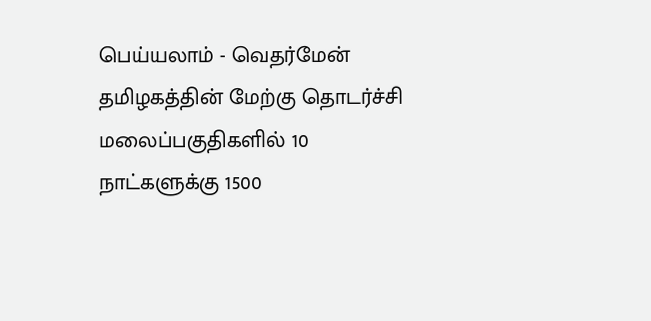பெய்யலாம் - வெதர்மேன்
தமிழகத்தின் மேற்கு தொடர்ச்சி மலைப்பகுதிகளில் 10 நாட்களுக்கு 1500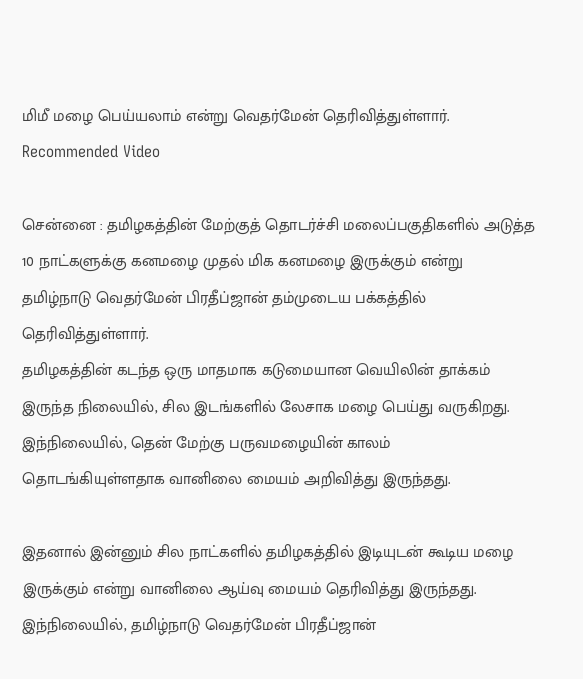மிமீ மழை பெய்யலாம் என்று வெதர்மேன் தெரிவித்துள்ளார்.
Recommended Video

சென்னை : தமிழகத்தின் மேற்குத் தொடர்ச்சி மலைப்பகுதிகளில் அடுத்த 10 நாட்களுக்கு கனமழை முதல் மிக கனமழை இருக்கும் என்று தமிழ்நாடு வெதர்மேன் பிரதீப்ஜான் தம்முடைய பக்கத்தில் தெரிவித்துள்ளார்.
தமிழகத்தின் கடந்த ஒரு மாதமாக கடுமையான வெயிலின் தாக்கம் இருந்த நிலையில், சில இடங்களில் லேசாக மழை பெய்து வருகிறது. இந்நிலையில், தென் மேற்கு பருவமழையின் காலம் தொடங்கியுள்ளதாக வானிலை மையம் அறிவித்து இருந்தது.

இதனால் இன்னும் சில நாட்களில் தமிழகத்தில் இடியுடன் கூடிய மழை இருக்கும் என்று வானிலை ஆய்வு மையம் தெரிவித்து இருந்தது. இந்நிலையில், தமிழ்நாடு வெதர்மேன் பிரதீப்ஜான்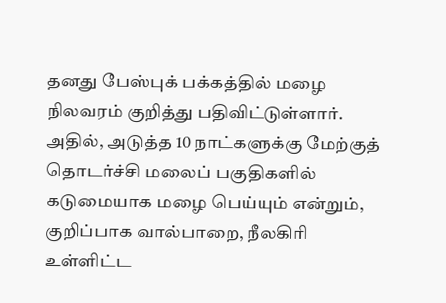தனது பேஸ்புக் பக்கத்தில் மழை நிலவரம் குறித்து பதிவிட்டுள்ளார்.
அதில், அடுத்த 10 நாட்களுக்கு மேற்குத் தொடர்ச்சி மலைப் பகுதிகளில் கடுமையாக மழை பெய்யும் என்றும், குறிப்பாக வால்பாறை, நீலகிரி உள்ளிட்ட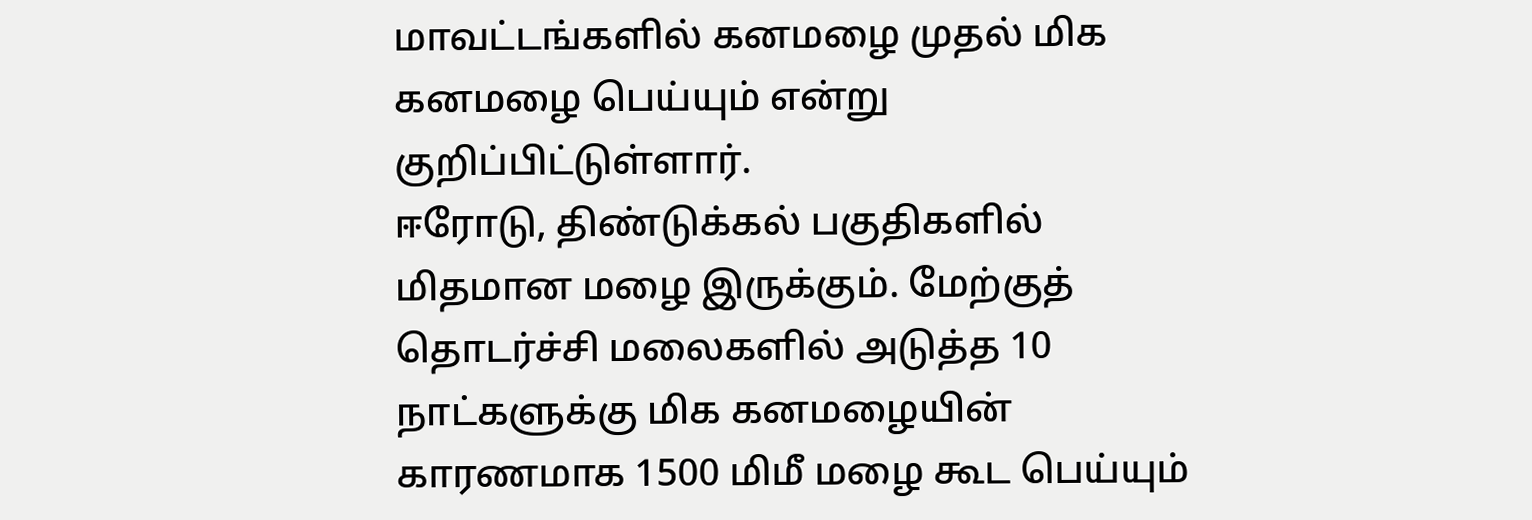மாவட்டங்களில் கனமழை முதல் மிக கனமழை பெய்யும் என்று குறிப்பிட்டுள்ளார்.
ஈரோடு, திண்டுக்கல் பகுதிகளில் மிதமான மழை இருக்கும். மேற்குத் தொடர்ச்சி மலைகளில் அடுத்த 10 நாட்களுக்கு மிக கனமழையின் காரணமாக 1500 மிமீ மழை கூட பெய்யும்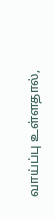வாய்ப்பு உள்ளதால்,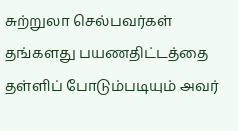சுற்றுலா செல்பவர்கள் தங்களது பயணதிட்டத்தை தள்ளிப் போடும்படியும் அவர்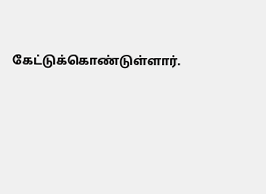கேட்டுக்கொண்டுள்ளார்.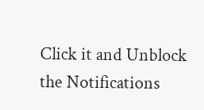Click it and Unblock the Notifications